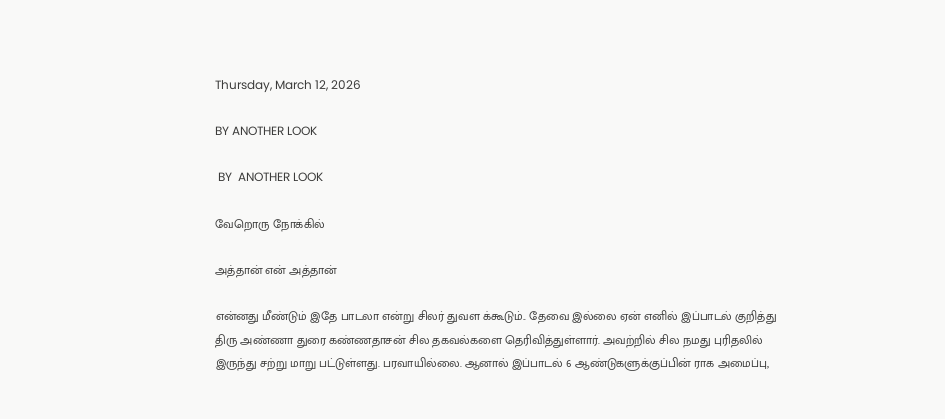Thursday, March 12, 2026

BY ANOTHER LOOK

 BY  ANOTHER LOOK

வேறொரு நோக்கில்

அத்தான் என் அத்தான்

என்னது மீண்டும் இதே பாடலா என்று சிலர் துவள க்கூடும்.. தேவை இல்லை ஏன் எனில் இப்பாடல் குறித்து திரு அண்ணா துரை கண்ணதாசன் சில தகவல்களை தெரிவித்துள்ளார். அவற்றில் சில நமது புரிதலில் இருந்து சற்று மாறு பட்டுள்ளது. பரவாயில்லை. ஆனால் இப்பாடல் 6 ஆண்டுகளுக்குப்பின் ராக அமைப்பு,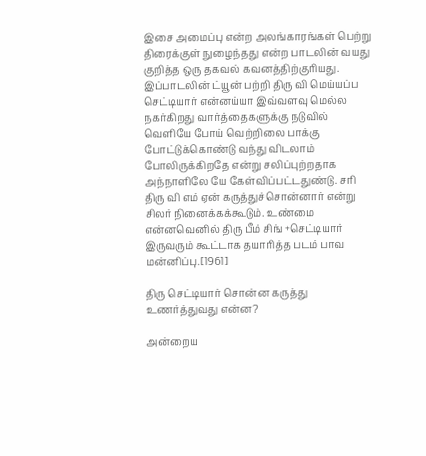இசை அமைப்பு என்ற அலங்காரங்கள் பெற்று திரைக்குள் நுழைந்தது என்ற பாடலின் வயது குறித்த ஒரு தகவல் கவனத்திற்குரியது. இப்பாடலின் ட்யூன் பற்றி திரு வி மெய்யப்ப செட்டியார் என்னய்யா இவ்வளவு மெல்ல நகர்கிறது வார்த்தைகளுக்கு நடுவில் வெளியே போய் வெற்றிலை பாக்கு போட்டுக்கொண்டு வந்து விடலாம் போலிருக்கிறதே என்று சலிப்புற்றதாக அந்நாளிலே யே கேள்விப்பட்டதுண்டு. சரி திரு வி எம் ஏன் கருத்துச்சொன்னார் என்று சிலர் நினைக்கக்கூடும். உண்மை என்னவெனில் திரு பீம் சிங் +செட்டியார் இருவரும் கூட்டாக தயாரித்த படம் பாவ மன்னிப்பு.[1961]

திரு செட்டியார் சொன்ன கருத்து உணர்த்துவது என்ன?

அன்றைய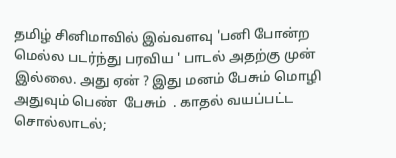தமிழ் சினிமாவில் இவ்வளவு 'பனி போன்ற மெல்ல படர்ந்து பரவிய ' பாடல் அதற்கு முன் இல்லை. அது ஏன் ? இது மனம் பேசும் மொழி அதுவும் பெண்  பேசும்  . காதல் வயப்பட்ட சொல்லாடல்;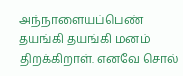அந்நாளையப்பெண் தயங்கி தயங்கி மனம் திறக்கிறாள். எனவே சொல்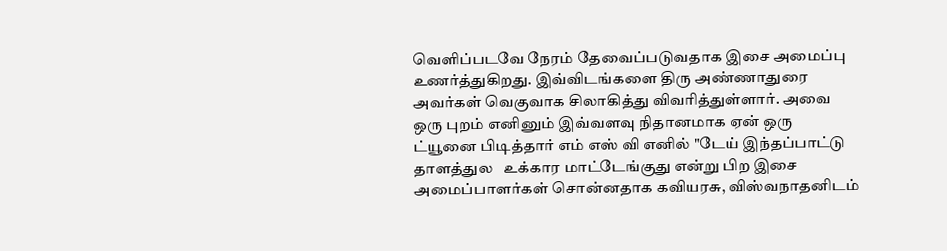வெளிப்படவே நேரம் தேவைப்படுவதாக இசை அமைப்பு உணர்த்துகிறது. இவ்விடங்களை திரு அண்ணாதுரை அவர்கள் வெகுவாக சிலாகித்து விவரித்துள்ளார். அவை ஒரு புறம் எனினும் இவ்வளவு நிதானமாக ஏன் ஒரு ட்யூனை பிடித்தார் எம் எஸ் வி எனில் "டேய் இந்தப்பாட்டு தாளத்துல   உக்கார மாட்டேங்குது என்று பிற இசை அமைப்பாளர்கள் சொன்னதாக கவியரசு, விஸ்வநாதனிடம்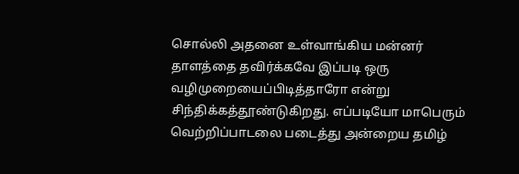சொல்லி அதனை உள்வாங்கிய மன்னர் தாளத்தை தவிர்க்கவே இப்படி ஒரு வழிமுறையைப்பிடித்தாரோ என்று சிந்திக்கத்தூண்டுகிறது. எப்படியோ மாபெரும் வெற்றிப்பாடலை படைத்து அன்றைய தமிழ்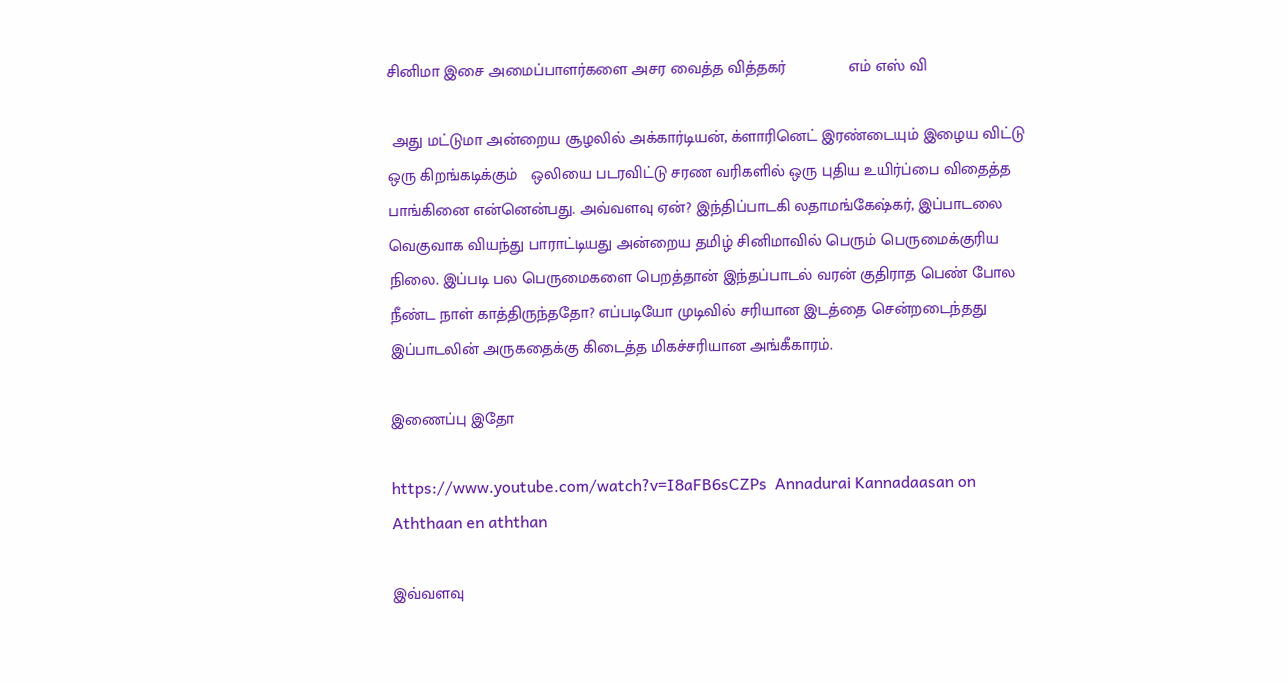சினிமா இசை அமைப்பாளர்களை அசர வைத்த வித்தகர்              எம் எஸ் வி

 அது மட்டுமா அன்றைய சூழலில் அக்கார்டியன், க்ளாரினெட் இரண்டையும் இழைய விட்டு ஒரு கிறங்கடிக்கும்   ஒலியை படரவிட்டு சரண வரிகளில் ஒரு புதிய உயிர்ப்பை விதைத்த பாங்கினை என்னென்பது. அவ்வளவு ஏன்? இந்திப்பாடகி லதாமங்கேஷ்கர், இப்பாடலை வெகுவாக வியந்து பாராட்டியது அன்றைய தமிழ் சினிமாவில் பெரும் பெருமைக்குரிய நிலை. இப்படி பல பெருமைகளை பெறத்தான் இந்தப்பாடல் வரன் குதிராத பெண் போல நீண்ட நாள் காத்திருந்ததோ? எப்படியோ முடிவில் சரியான இடத்தை சென்றடைந்தது இப்பாடலின் அருகதைக்கு கிடைத்த மிகச்சரியான அங்கீகாரம்.

இணைப்பு இதோ

https://www.youtube.com/watch?v=I8aFB6sCZPs  Annadurai Kannadaasan on Aththaan en aththan

இவ்வளவு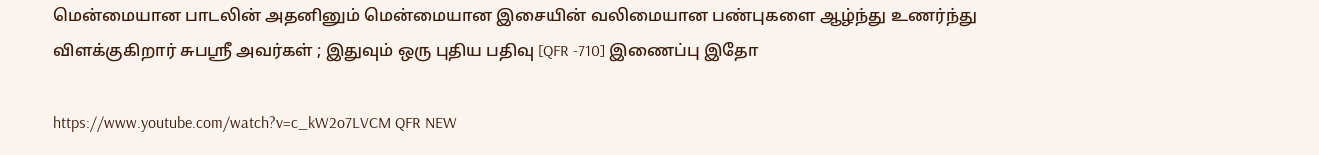மென்மையான பாடலின் அதனினும் மென்மையான இசையின் வலிமையான பண்புகளை ஆழ்ந்து உணர்ந்து விளக்குகிறார் சுபஸ்ரீ அவர்கள் ; இதுவும் ஒரு புதிய பதிவு [QFR -710] இணைப்பு இதோ

https://www.youtube.com/watch?v=c_kW2o7LVCM QFR NEW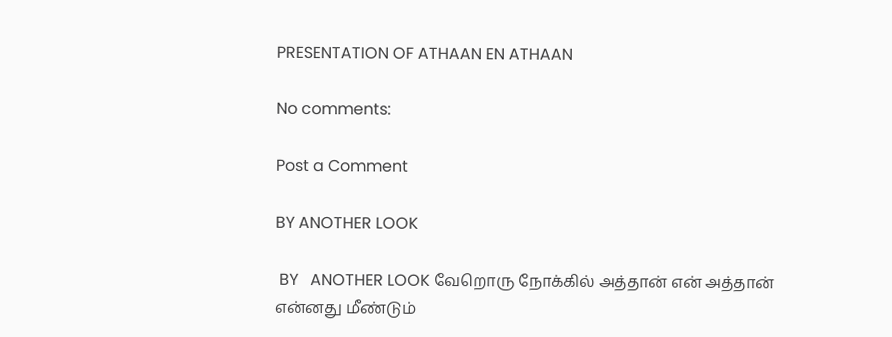PRESENTATION OF ATHAAN EN ATHAAN

No comments:

Post a Comment

BY ANOTHER LOOK

 BY   ANOTHER LOOK வேறொரு நோக்கில் அத்தான் என் அத்தான் என்னது மீண்டும்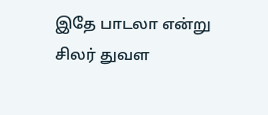இதே பாடலா என்று சிலர் துவள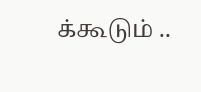க்கூடும் ..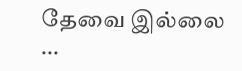தேவை இல்லை ...